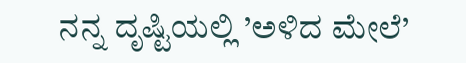ನನ್ನ ದೃಷ್ಟಿಯಲ್ಲಿ ’ಅಳಿದ ಮೇಲೆ’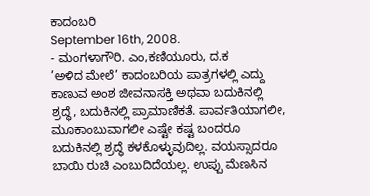ಕಾದಂಬರಿ
September 16th, 2008.
- ಮಂಗಳಾಗೌರಿ. ಎಂ,ಕಣಿಯೂರು, ದ.ಕ
’ಅಳಿದ ಮೇಲೆ’ ಕಾದಂಬರಿಯ ಪಾತ್ರಗಳಲ್ಲಿ ಎದ್ದು ಕಾಣುವ ಅಂಶ ಜೀವನಾಸಕ್ತಿ ಅಥವಾ ಬದುಕಿನಲ್ಲಿ ಶ್ರದ್ಧೆ, ಬದುಕಿನಲ್ಲಿ ಪ್ರಾಮಾಣಿಕತೆ. ಪಾರ್ವತಿಯಾಗಲೀ, ಮೂಕಾಂಬುವಾಗಲೀ ಎಷ್ಟೇ ಕಷ್ಟ ಬಂದರೂ ಬದುಕಿನಲ್ಲಿ ಶ್ರದ್ಧೆ ಕಳಕೊಳ್ಳುವುದಿಲ್ಲ. ವಯಸ್ಸಾದರೂ ಬಾಯಿ ರುಚಿ ಎಂಬುದಿದೆಯಲ್ಲ. ಉಪ್ಪು ಮೆಣಸಿನ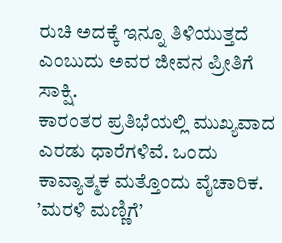ರುಚಿ ಅದಕ್ಕೆ ಇನ್ನೂ ತಿಳಿಯುತ್ತದೆ ಎಂಬುದು ಅವರ ಜೀವನ ಪ್ರೀತಿಗೆ ಸಾಕ್ಷಿ.
ಕಾರಂತರ ಪ್ರತಿಭೆಯಲ್ಲಿ ಮುಖ್ಯವಾದ ಎರಡು ಧಾರೆಗಳಿವೆ. ಒಂದು ಕಾವ್ಯಾತ್ಮಕ ಮತ್ತೊಂದು ವೈಚಾರಿಕ. ’ಮರಳಿ ಮಣ್ಣಿಗೆ’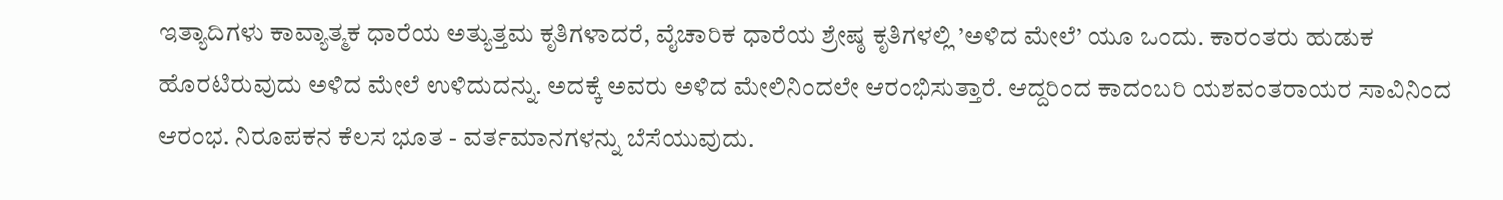ಇತ್ಯಾದಿಗಳು ಕಾವ್ಯಾತ್ಮಕ ಧಾರೆಯ ಅತ್ಯುತ್ತಮ ಕೃತಿಗಳಾದರೆ, ವೈಚಾರಿಕ ಧಾರೆಯ ಶ್ರೇಷ್ಠ ಕೃತಿಗಳಲ್ಲಿ ’ಅಳಿದ ಮೇಲೆ’ ಯೂ ಒಂದು. ಕಾರಂತರು ಹುಡುಕ ಹೊರಟಿರುವುದು ಅಳಿದ ಮೇಲೆ ಉಳಿದುದನ್ನು. ಅದಕ್ಕೆ ಅವರು ಅಳಿದ ಮೇಲಿನಿಂದಲೇ ಆರಂಭಿಸುತ್ತಾರೆ. ಆದ್ದರಿಂದ ಕಾದಂಬರಿ ಯಶವಂತರಾಯರ ಸಾವಿನಿಂದ ಆರಂಭ. ನಿರೂಪಕನ ಕೆಲಸ ಭೂತ - ವರ್ತಮಾನಗಳನ್ನು ಬೆಸೆಯುವುದು.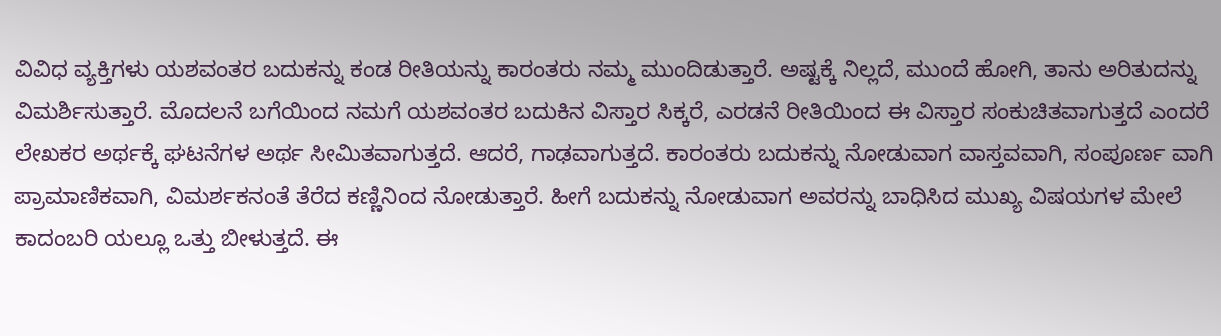ವಿವಿಧ ವ್ಯಕ್ತಿಗಳು ಯಶವಂತರ ಬದುಕನ್ನು ಕಂಡ ರೀತಿಯನ್ನು ಕಾರಂತರು ನಮ್ಮ ಮುಂದಿಡುತ್ತಾರೆ. ಅಷ್ಟಕ್ಕೆ ನಿಲ್ಲದೆ, ಮುಂದೆ ಹೋಗಿ, ತಾನು ಅರಿತುದನ್ನು ವಿಮರ್ಶಿಸುತ್ತಾರೆ. ಮೊದಲನೆ ಬಗೆಯಿಂದ ನಮಗೆ ಯಶವಂತರ ಬದುಕಿನ ವಿಸ್ತಾರ ಸಿಕ್ಕರೆ, ಎರಡನೆ ರೀತಿಯಿಂದ ಈ ವಿಸ್ತಾರ ಸಂಕುಚಿತವಾಗುತ್ತದೆ ಎಂದರೆ ಲೇಖಕರ ಅರ್ಥಕ್ಕೆ ಘಟನೆಗಳ ಅರ್ಥ ಸೀಮಿತವಾಗುತ್ತದೆ. ಆದರೆ, ಗಾಢವಾಗುತ್ತದೆ. ಕಾರಂತರು ಬದುಕನ್ನು ನೋಡುವಾಗ ವಾಸ್ತವವಾಗಿ, ಸಂಪೂರ್ಣ ವಾಗಿ ಪ್ರಾಮಾಣಿಕವಾಗಿ, ವಿಮರ್ಶಕನಂತೆ ತೆರೆದ ಕಣ್ಣಿನಿಂದ ನೋಡುತ್ತಾರೆ. ಹೀಗೆ ಬದುಕನ್ನು ನೋಡುವಾಗ ಅವರನ್ನು ಬಾಧಿಸಿದ ಮುಖ್ಯ ವಿಷಯಗಳ ಮೇಲೆ ಕಾದಂಬರಿ ಯಲ್ಲೂ ಒತ್ತು ಬೀಳುತ್ತದೆ. ಈ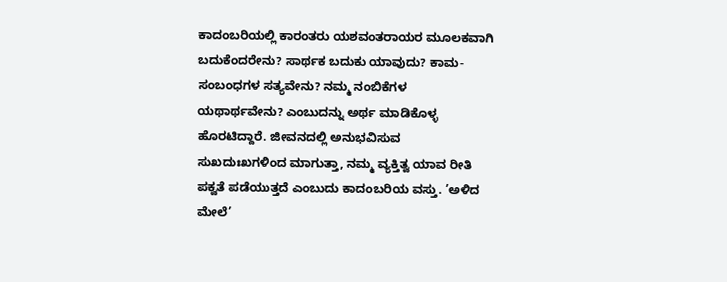ಕಾದಂಬರಿಯಲ್ಲಿ ಕಾರಂತರು ಯಶವಂತರಾಯರ ಮೂಲಕವಾಗಿ ಬದುಕೆಂದರೇನು? ಸಾರ್ಥಕ ಬದುಕು ಯಾವುದು? ಕಾಮ-ಸಂಬಂಧಗಳ ಸತ್ಯವೇನು? ನಮ್ಮ ನಂಬಿಕೆಗಳ ಯಥಾರ್ಥವೇನು? ಎಂಬುದನ್ನು ಅರ್ಥ ಮಾಡಿಕೊಳ್ಳ ಹೊರಟಿದ್ದಾರೆ. ಜೀವನದಲ್ಲಿ ಅನುಭವಿಸುವ ಸುಖದುಃಖಗಳಿಂದ ಮಾಗುತ್ತಾ, ನಮ್ಮ ವ್ಯಕ್ತಿತ್ವ ಯಾವ ರೀತಿ ಪಕ್ವತೆ ಪಡೆಯುತ್ತದೆ ಎಂಬುದು ಕಾದಂಬರಿಯ ವಸ್ತು. ’ಅಳಿದ ಮೇಲೆ’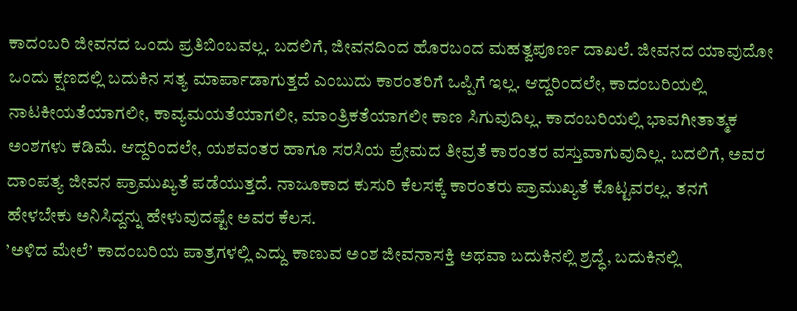ಕಾದಂಬರಿ ಜೀವನದ ಒಂದು ಪ್ರತಿಬಿಂಬವಲ್ಲ. ಬದಲಿಗೆ, ಜೀವನದಿಂದ ಹೊರಬಂದ ಮಹತ್ವಪೂರ್ಣ ದಾಖಲೆ. ಜೀವನದ ಯಾವುದೋ ಒಂದು ಕ್ಷಣದಲ್ಲಿ ಬದುಕಿನ ಸತ್ಯ ಮಾರ್ಪಾಡಾಗುತ್ತದೆ ಎಂಬುದು ಕಾರಂತರಿಗೆ ಒಪ್ಪಿಗೆ ಇಲ್ಲ. ಆದ್ದರಿಂದಲೇ, ಕಾದಂಬರಿಯಲ್ಲಿ ನಾಟಕೀಯತೆಯಾಗಲೀ, ಕಾವ್ಯಮಯತೆಯಾಗಲೀ, ಮಾಂತ್ರಿಕತೆಯಾಗಲೀ ಕಾಣ ಸಿಗುವುದಿಲ್ಲ. ಕಾದಂಬರಿಯಲ್ಲಿ ಭಾವಗೀತಾತ್ಮಕ ಅಂಶಗಳು ಕಡಿಮೆ. ಆದ್ದರಿಂದಲೇ, ಯಶವಂತರ ಹಾಗೂ ಸರಸಿಯ ಪ್ರೇಮದ ತೀವ್ರತೆ ಕಾರಂತರ ವಸ್ತುವಾಗುವುದಿಲ್ಲ. ಬದಲಿಗೆ, ಅವರ ದಾಂಪತ್ಯ ಜೀವನ ಪ್ರಾಮುಖ್ಯತೆ ಪಡೆಯುತ್ತದೆ. ನಾಜೂಕಾದ ಕುಸುರಿ ಕೆಲಸಕ್ಕೆ ಕಾರಂತರು ಪ್ರಾಮುಖ್ಯತೆ ಕೊಟ್ಟವರಲ್ಲ. ತನಗೆ ಹೇಳಬೇಕು ಅನಿಸಿದ್ದನ್ನು ಹೇಳುವುದಷ್ಟೇ ಅವರ ಕೆಲಸ.
’ಅಳಿದ ಮೇಲೆ’ ಕಾದಂಬರಿಯ ಪಾತ್ರಗಳಲ್ಲಿ ಎದ್ದು ಕಾಣುವ ಅಂಶ ಜೀವನಾಸಕ್ತಿ ಅಥವಾ ಬದುಕಿನಲ್ಲಿ ಶ್ರದ್ಧೆ, ಬದುಕಿನಲ್ಲಿ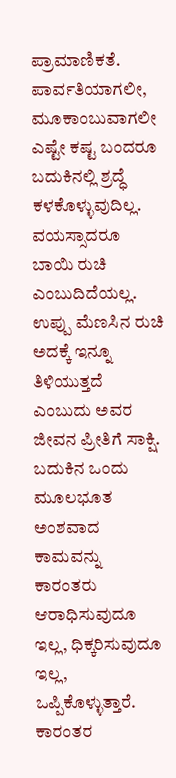ಪ್ರಾಮಾಣಿಕತೆ. ಪಾರ್ವತಿಯಾಗಲೀ, ಮೂಕಾಂಬುವಾಗಲೀ ಎಷ್ಟೇ ಕಷ್ಟ ಬಂದರೂ ಬದುಕಿನಲ್ಲಿ ಶ್ರದ್ಧೆ ಕಳಕೊಳ್ಳುವುದಿಲ್ಲ. ವಯಸ್ಸಾದರೂ ಬಾಯಿ ರುಚಿ ಎಂಬುದಿದೆಯಲ್ಲ. ಉಪ್ಪು ಮೆಣಸಿನ ರುಚಿ ಅದಕ್ಕೆ ಇನ್ನೂ ತಿಳಿಯುತ್ತದೆ ಎಂಬುದು ಅವರ ಜೀವನ ಪ್ರೀತಿಗೆ ಸಾಕ್ಷಿ. ಬದುಕಿನ ಒಂದು ಮೂಲಭೂತ ಅಂಶವಾದ ಕಾಮವನ್ನು ಕಾರಂತರು ಆರಾಧಿಸುವುದೂ ಇಲ್ಲ, ಧಿಕ್ಕರಿಸುವುದೂ ಇಲ್ಲ, ಒಪ್ಪಿಕೊಳ್ಳುತ್ತಾರೆ. ಕಾರಂತರ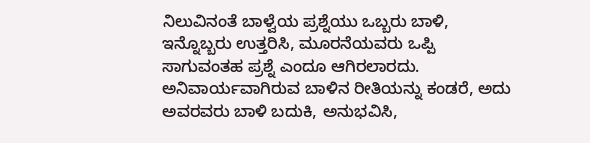ನಿಲುವಿನಂತೆ ಬಾಳ್ವೆಯ ಪ್ರಶ್ನೆಯು ಒಬ್ಬರು ಬಾಳಿ, ಇನ್ನೊಬ್ಬರು ಉತ್ತರಿಸಿ, ಮೂರನೆಯವರು ಒಪ್ಪಿ ಸಾಗುವಂತಹ ಪ್ರಶ್ನೆ ಎಂದೂ ಆಗಿರಲಾರದು. ಅನಿವಾರ್ಯವಾಗಿರುವ ಬಾಳಿನ ರೀತಿಯನ್ನು ಕಂಡರೆ, ಅದು ಅವರವರು ಬಾಳಿ ಬದುಕಿ, ಅನುಭವಿಸಿ,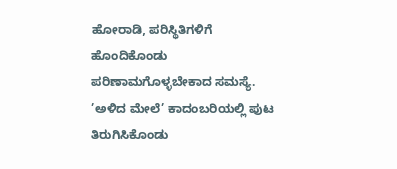ಹೋರಾಡಿ, ಪರಿಸ್ಥಿತಿಗಳಿಗೆ ಹೊಂದಿಕೊಂಡು ಪರಿಣಾಮಗೊಳ್ಳಬೇಕಾದ ಸಮಸ್ಯೆ. ’ಅಳಿದ ಮೇಲೆ’ ಕಾದಂಬರಿಯಲ್ಲಿ ಪುಟ ತಿರುಗಿಸಿಕೊಂಡು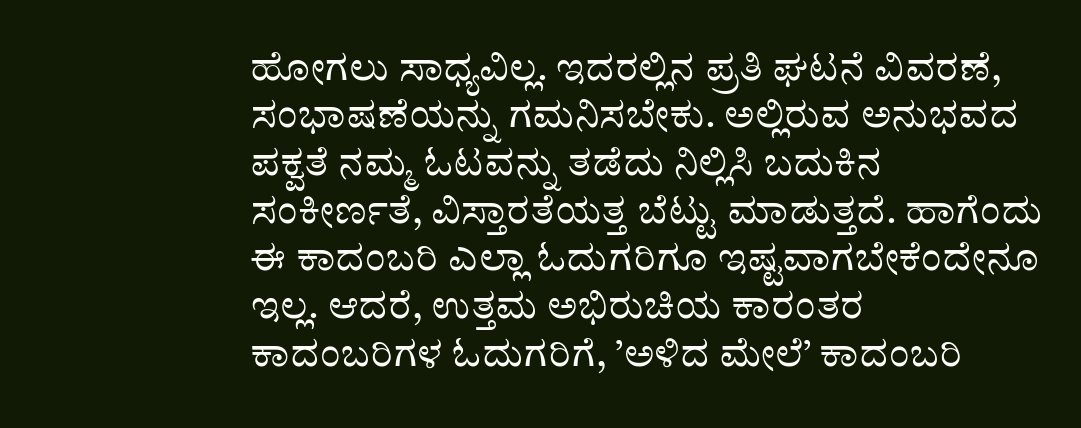ಹೋಗಲು ಸಾಧ್ಯವಿಲ್ಲ. ಇದರಲ್ಲಿನ ಪ್ರತಿ ಘಟನೆ ವಿವರಣೆ, ಸಂಭಾಷಣೆಯನ್ನು ಗಮನಿಸಬೇಕು. ಅಲ್ಲಿರುವ ಅನುಭವದ ಪಕ್ವತೆ ನಮ್ಮ ಓಟವನ್ನು ತಡೆದು ನಿಲ್ಲಿಸಿ ಬದುಕಿನ ಸಂಕೀರ್ಣತೆ, ವಿಸ್ತಾರತೆಯತ್ತ ಬೆಟ್ಟು ಮಾಡುತ್ತದೆ. ಹಾಗೆಂದು ಈ ಕಾದಂಬರಿ ಎಲ್ಲಾ ಓದುಗರಿಗೂ ಇಷ್ಟವಾಗಬೇಕೆಂದೇನೂ ಇಲ್ಲ. ಆದರೆ, ಉತ್ತಮ ಅಭಿರುಚಿಯ ಕಾರಂತರ ಕಾದಂಬರಿಗಳ ಓದುಗರಿಗೆ, ’ಅಳಿದ ಮೇಲೆ’ ಕಾದಂಬರಿ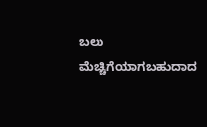ಬಲು ಮೆಚ್ಚಿಗೆಯಾಗಬಹುದಾದ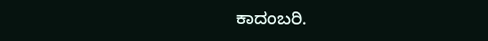ಕಾದಂಬರಿ.